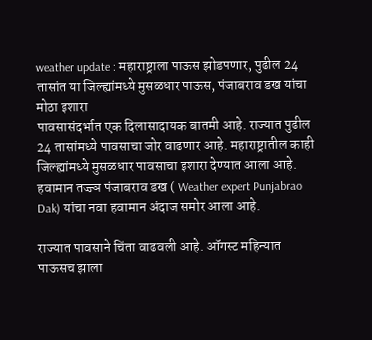weather update : महाराष्ट्राला पाऊस झोडपणार, पुढील 24 तासांत या जिल्ह्यांमध्ये मुसळधार पाऊस, पंजाबराव डख यांचा मोठा इशारा
पावसासंदर्भात एक दिलासादायक बातमी आहे. राज्यात पुढील 24 तासांमध्ये पावसाचा जोर वाढणार आहे. महाराष्ट्रातील काही जिल्ह्यांमध्ये मुसळधार पावसाचा इशारा देण्यात आला आहे. हवामान तज्ज्ञ पंजाबराव डख ( Weather expert Punjabrao Dak) यांचा नवा हवामान अंदाज समोर आला आहे.

राज्यात पावसाने चिंता वाढवली आहे. ऑगस्ट महिन्यात पाऊसच झाला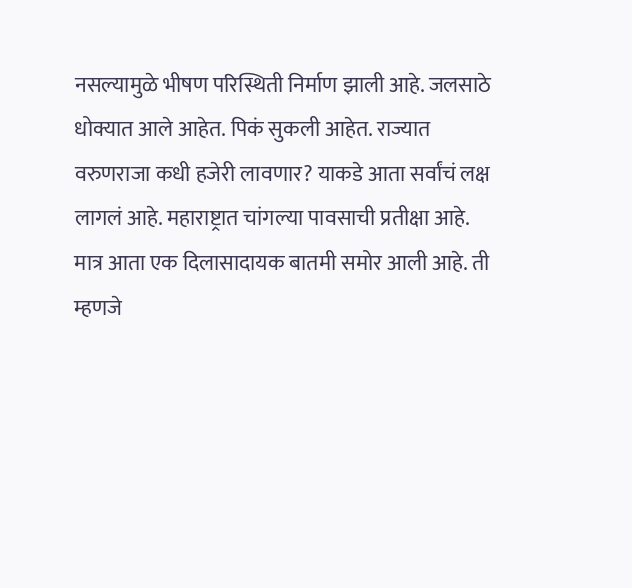नसल्यामुळे भीषण परिस्थिती निर्माण झाली आहे. जलसाठे धोक्यात आले आहेत. पिकं सुकली आहेत. राज्यात वरुणराजा कधी हजेरी लावणार? याकडे आता सर्वांचं लक्ष लागलं आहे. महाराष्ट्रात चांगल्या पावसाची प्रतीक्षा आहे. मात्र आता एक दिलासादायक बातमी समोर आली आहे. ती म्हणजे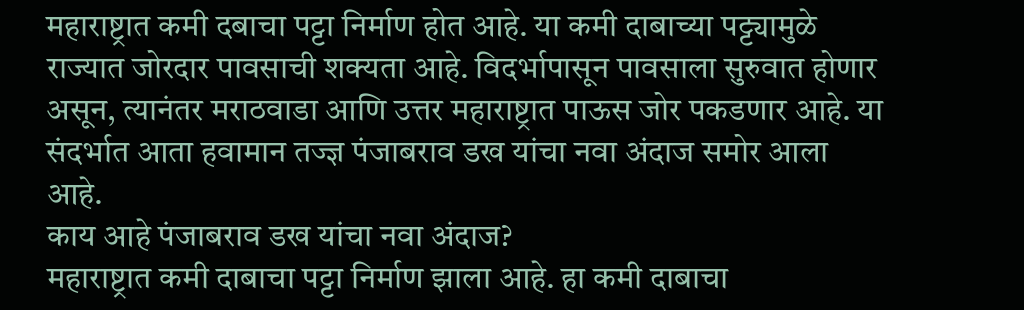महाराष्ट्रात कमी दबाचा पट्टा निर्माण होत आहे. या कमी दाबाच्या पट्ट्यामुळे राज्यात जोरदार पावसाची शक्यता आहे. विदर्भापासून पावसाला सुरुवात होणार असून, त्यानंतर मराठवाडा आणि उत्तर महाराष्ट्रात पाऊस जोर पकडणार आहे. या संदर्भात आता हवामान तज्ज्ञ पंजाबराव डख यांचा नवा अंदाज समोर आला आहे.
काय आहे पंजाबराव डख यांचा नवा अंदाज?
महाराष्ट्रात कमी दाबाचा पट्टा निर्माण झाला आहे. हा कमी दाबाचा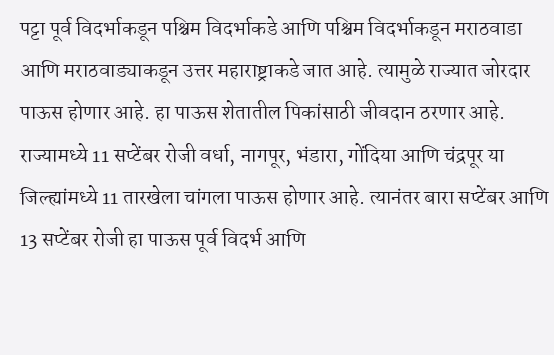पट्टा पूर्व विदर्भाकडून पश्चिम विदर्भाकडे आणि पश्चिम विदर्भाकडून मराठवाडा आणि मराठवाड्याकडून उत्तर महाराष्ट्राकडे जात आहे. त्यामुळे राज्यात जोरदार पाऊस होणार आहे. हा पाऊस शेतातील पिकांसाठी जीवदान ठरणार आहे. राज्यामध्ये 11 सप्टेंबर रोजी वर्धा, नागपूर, भंडारा, गोंदिया आणि चंद्रपूर या जिल्ह्यांमध्ये 11 तारखेला चांगला पाऊस होणार आहे. त्यानंतर बारा सप्टेंबर आणि 13 सप्टेंबर रोजी हा पाऊस पूर्व विदर्भ आणि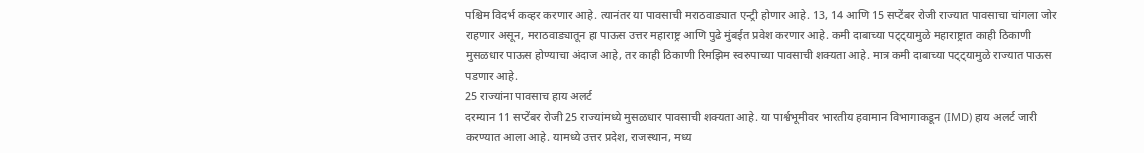पश्चिम विदर्भ कव्हर करणार आहे. त्यानंतर या पावसाची मराठवाड्यात एन्ट्री होणार आहे. 13, 14 आणि 15 सप्टेंबर रोजी राज्यात पावसाचा चांगला जोर राहणार असून, मराठवाड्यातून हा पाऊस उत्तर महाराष्ट्र आणि पुढे मुंबईत प्रवेश करणार आहे. कमी दाबाच्या पट्ट्यामुळे महाराष्ट्रात काही ठिकाणी मुसळधार पाऊस होण्याचा अंदाज आहे, तर काही ठिकाणी रिमझिम स्वरुपाच्या पावसाची शक्यता आहे. मात्र कमी दाबाच्या पट्ट्यामुळे राज्यात पाऊस पडणार आहे.
25 राज्यांना पावसाच हाय अलर्ट
दरम्यान 11 सप्टेंबर रोजी 25 राज्यांमध्ये मुसळधार पावसाची शक्यता आहे. या पार्श्वभूमीवर भारतीय हवामान विभागाकडून (IMD) हाय अलर्ट जारी करण्यात आला आहे. यामध्ये उत्तर प्रदेश, राजस्थान, मध्य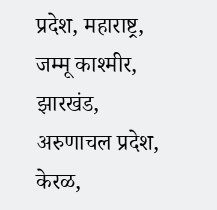प्रदेश, महाराष्ट्र, जम्मू काश्मीर, झारखंड, अरुणाचल प्रदेश, केरळ,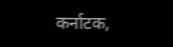कर्नाटक,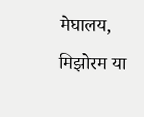मेघालय, मिझोरम या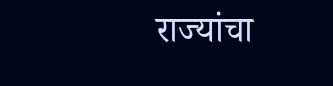राज्यांचा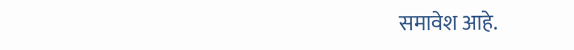समावेश आहे.